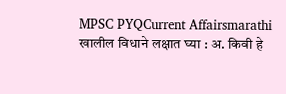MPSC PYQCurrent Affairsmarathi
खालील विधाने लक्षात घ्या : अ. किवी हे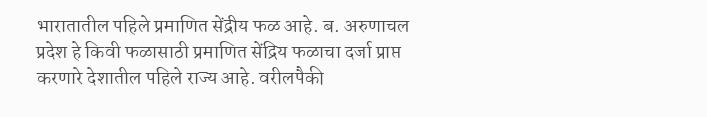भारातातील पहिले प्रमाणित सेंद्रीय फळ आहे. ब. अरुणाचल प्रदेश हे किवी फळासाठी प्रमाणित सेंद्रिय फळाचा दर्जा प्राप्त करणारे देशातील पहिले राज्य आहे. वरीलपैकी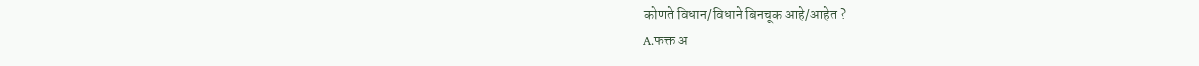कोणते विधान/विधाने बिनचूक आहे/आहेत ?
A.फक्त अ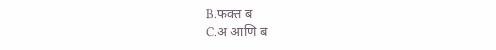B.फक्त ब
C.अ आणि ब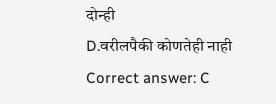दोन्ही
D.वरीलपैकी कोणतेही नाही
Correct answer: C